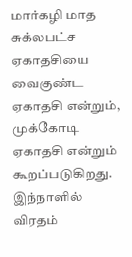மார்கழி மாத சுக்லபட்ச ஏகாதசியை வைகுண்ட ஏகாதசி என்றும், முக்கோடி ஏகாதசி என்றும் கூறப்படுகிறது. இந்நாளில் விரதம்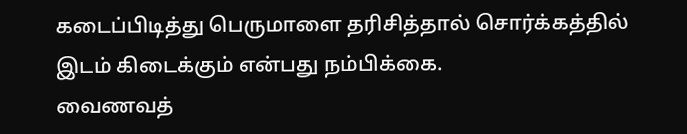கடைப்பிடித்து பெருமாளை தரிசித்தால் சொர்க்கத்தில் இடம் கிடைக்கும் என்பது நம்பிக்கை.
வைணவத்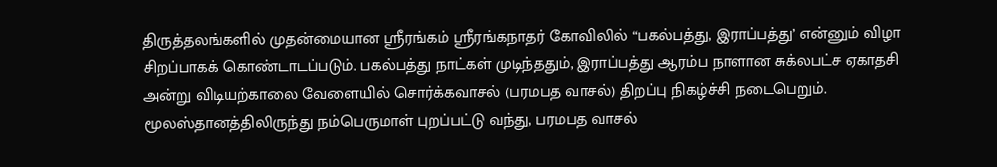திருத்தலங்களில் முதன்மையான ஸ்ரீரங்கம் ஸ்ரீரங்கநாதர் கோவிலில் “பகல்பத்து, இராப்பத்து’ என்னும் விழா சிறப்பாகக் கொண்டாடப்படும். பகல்பத்து நாட்கள் முடிந்ததும், இராப்பத்து ஆரம்ப நாளான சுக்லபட்ச ஏகாதசி அன்று விடியற்காலை வேளையில் சொர்க்கவாசல் (பரமபத வாசல்) திறப்பு நிகழ்ச்சி நடைபெறும். மூலஸ்தானத்திலிருந்து நம்பெருமாள் புறப்பட்டு வந்து, பரமபத வாசல்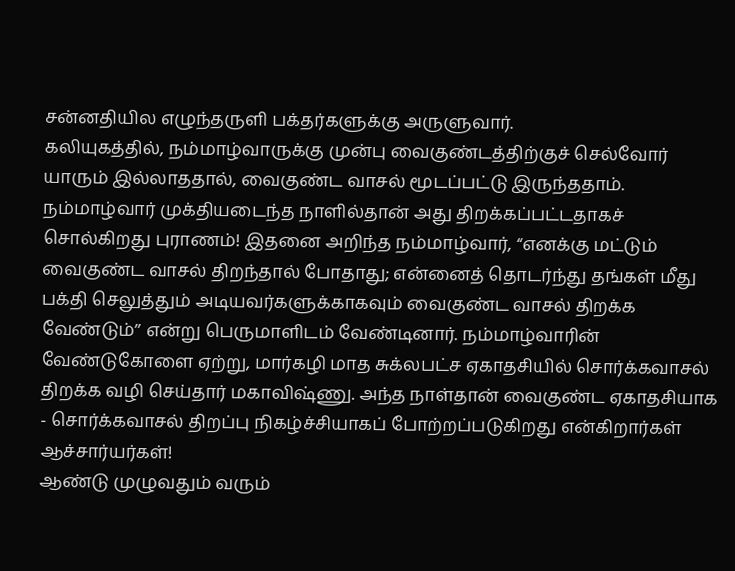சன்னதியில எழுந்தருளி பக்தர்களுக்கு அருளுவார்.
கலியுகத்தில், நம்மாழ்வாருக்கு முன்பு வைகுண்டத்திற்குச் செல்வோர் யாரும் இல்லாததால், வைகுண்ட வாசல் மூடப்பட்டு இருந்ததாம். நம்மாழ்வார் முக்தியடைந்த நாளில்தான் அது திறக்கப்பட்டதாகச் சொல்கிறது புராணம்! இதனை அறிந்த நம்மாழ்வார், “எனக்கு மட்டும் வைகுண்ட வாசல் திறந்தால் போதாது; என்னைத் தொடர்ந்து தங்கள் மீது பக்தி செலுத்தும் அடியவர்களுக்காகவும் வைகுண்ட வாசல் திறக்க வேண்டும்’’ என்று பெருமாளிடம் வேண்டினார். நம்மாழ்வாரின் வேண்டுகோளை ஏற்று, மார்கழி மாத சுக்லபட்ச ஏகாதசியில் சொர்க்கவாசல் திறக்க வழி செய்தார் மகாவிஷ்ணு. அந்த நாள்தான் வைகுண்ட ஏகாதசியாக - சொர்க்கவாசல் திறப்பு நிகழ்ச்சியாகப் போற்றப்படுகிறது என்கிறார்கள் ஆச்சார்யர்கள்!
ஆண்டு முழுவதும் வரும்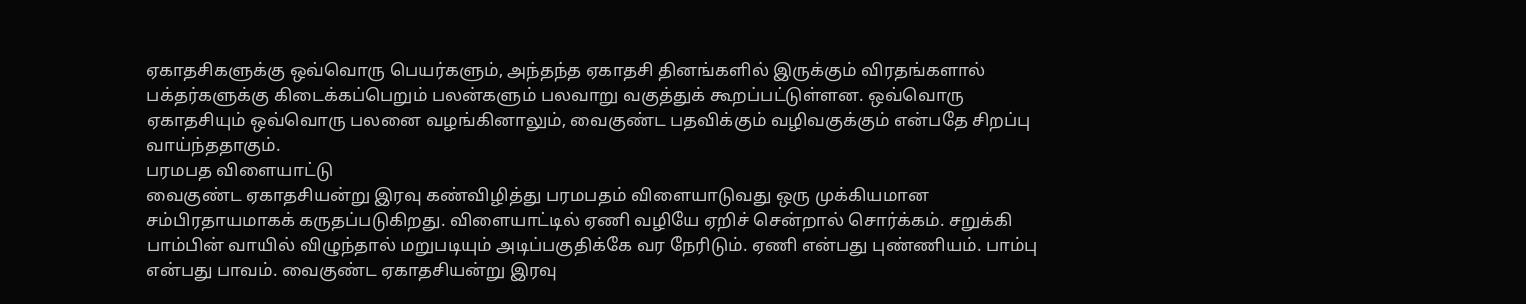ஏகாதசிகளுக்கு ஒவ்வொரு பெயர்களும், அந்தந்த ஏகாதசி தினங்களில் இருக்கும் விரதங்களால் பக்தர்களுக்கு கிடைக்கப்பெறும் பலன்களும் பலவாறு வகுத்துக் கூறப்பட்டுள்ளன. ஒவ்வொரு ஏகாதசியும் ஒவ்வொரு பலனை வழங்கினாலும், வைகுண்ட பதவிக்கும் வழிவகுக்கும் என்பதே சிறப்பு வாய்ந்ததாகும்.
பரமபத விளையாட்டு
வைகுண்ட ஏகாதசியன்று இரவு கண்விழித்து பரமபதம் விளையாடுவது ஒரு முக்கியமான சம்பிரதாயமாகக் கருதப்படுகிறது. விளையாட்டில் ஏணி வழியே ஏறிச் சென்றால் சொர்க்கம். சறுக்கி பாம்பின் வாயில் விழுந்தால் மறுபடியும் அடிப்பகுதிக்கே வர நேரிடும். ஏணி என்பது புண்ணியம். பாம்பு என்பது பாவம். வைகுண்ட ஏகாதசியன்று இரவு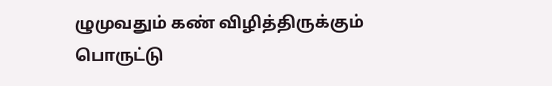ழுமுவதும் கண் விழித்திருக்கும் பொருட்டு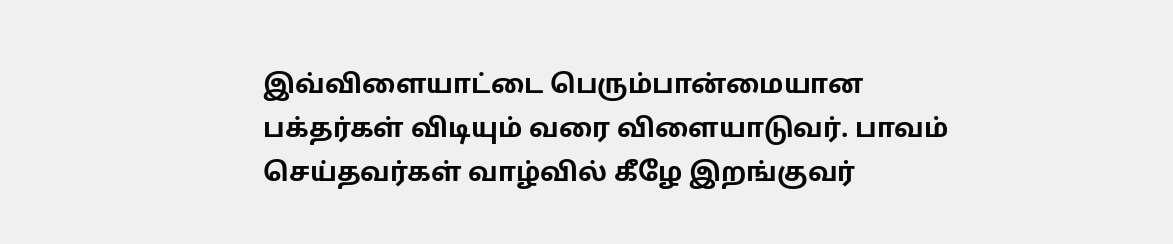இவ்விளையாட்டை பெரும்பான்மையான பக்தர்கள் விடியும் வரை விளையாடுவர். பாவம் செய்தவர்கள் வாழ்வில் கீழே இறங்குவர்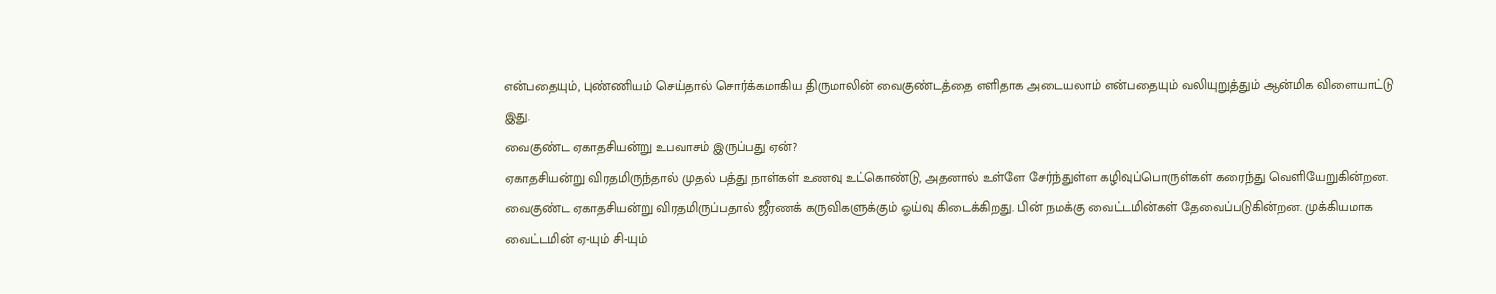என்பதையும், புண்ணியம் செய்தால் சொர்க்கமாகிய திருமாலின் வைகுண்டத்தை எளிதாக அடையலாம் என்பதையும் வலியுறுத்தும் ஆன்மிக விளையாட்டு இது.
வைகுண்ட ஏகாதசியன்று உபவாசம் இருப்பது ஏன்?
ஏகாதசியன்று விரதமிருந்தால் முதல் பத்து நாள்கள் உணவு உட்கொண்டு, அதனால் உள்ளே சேர்ந்துள்ள கழிவுப்பொருள்கள் கரைந்து வெளியேறுகின்றன.
வைகுண்ட ஏகாதசியன்று விரதமிருப்பதால் ஜீரணக் கருவிகளுக்கும் ஓய்வு கிடைக்கிறது. பின் நமக்கு வைட்டமின்கள் தேவைப்படுகின்றன. முக்கியமாக வைட்டமின் ஏ-யும் சி-யும்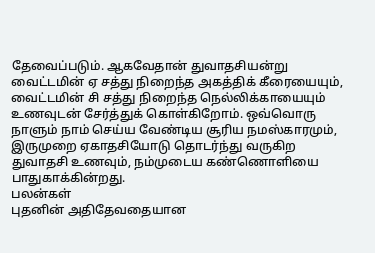தேவைப்படும். ஆகவேதான் துவாதசியன்று வைட்டமின் ஏ சத்து நிறைந்த அகத்திக் கீரையையும், வைட்டமின் சி சத்து நிறைந்த நெல்லிக்காயையும் உணவுடன் சேர்த்துக் கொள்கிறோம். ஒவ்வொரு நாளும் நாம் செய்ய வேண்டிய சூரிய நமஸ்காரமும், இருமுறை ஏகாதசியோடு தொடர்ந்து வருகிற துவாதசி உணவும், நம்முடைய கண்ணொளியை பாதுகாக்கின்றது.
பலன்கள்
புதனின் அதிதேவதையான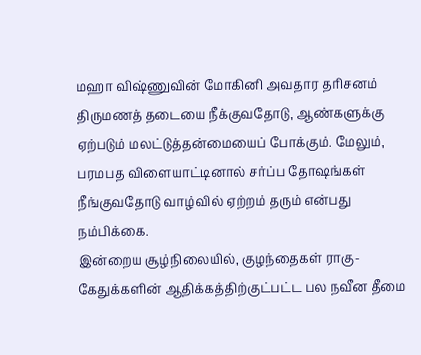மஹா விஷ்ணுவின் மோகினி அவதார தரிசனம் திருமணத் தடையை நீக்குவதோடு, ஆண்களுக்கு ஏற்படும் மலட்டுத்தன்மையைப் போக்கும். மேலும், பரமபத விளையாட்டினால் சர்ப்ப தோஷங்கள் நீங்குவதோடு வாழ்வில் ஏற்றம் தரும் என்பது நம்பிக்கை.
இன்றைய சூழ்நிலையில், குழந்தைகள் ராகு-கேதுக்களின் ஆதிக்கத்திற்குட்பட்ட பல நவீன தீமை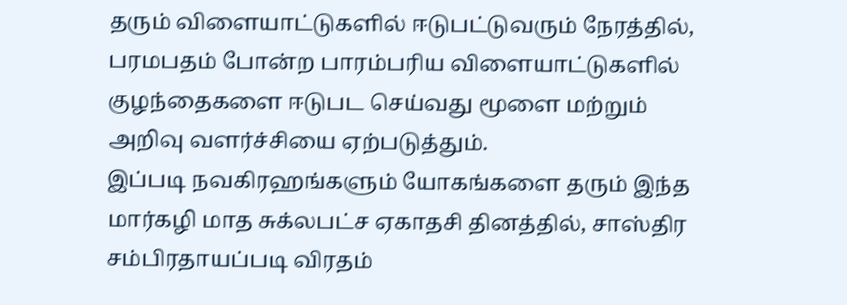தரும் விளையாட்டுகளில் ஈடுபட்டுவரும் நேரத்தில், பரமபதம் போன்ற பாரம்பரிய விளையாட்டுகளில் குழந்தைகளை ஈடுபட செய்வது மூளை மற்றும் அறிவு வளர்ச்சியை ஏற்படுத்தும்.
இப்படி நவகிரஹங்களும் யோகங்களை தரும் இந்த மார்கழி மாத சுக்லபட்ச ஏகாதசி தினத்தில், சாஸ்திர சம்பிரதாயப்படி விரதம்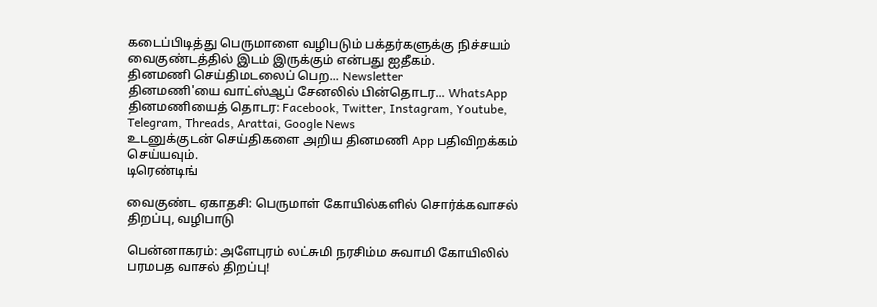கடைப்பிடித்து பெருமாளை வழிபடும் பக்தர்களுக்கு நிச்சயம் வைகுண்டத்தில் இடம் இருக்கும் என்பது ஐதீகம்.
தினமணி செய்திமடலைப் பெற... Newsletter
தினமணி'யை வாட்ஸ்ஆப் சேனலில் பின்தொடர... WhatsApp
தினமணியைத் தொடர: Facebook, Twitter, Instagram, Youtube, Telegram, Threads, Arattai, Google News
உடனுக்குடன் செய்திகளை அறிய தினமணி App பதிவிறக்கம் செய்யவும்.
டிரெண்டிங்

வைகுண்ட ஏகாதசி: பெருமாள் கோயில்களில் சொர்க்கவாசல் திறப்பு, வழிபாடு

பென்னாகரம்: அளேபுரம் லட்சுமி நரசிம்ம சுவாமி கோயிலில் பரமபத வாசல் திறப்பு!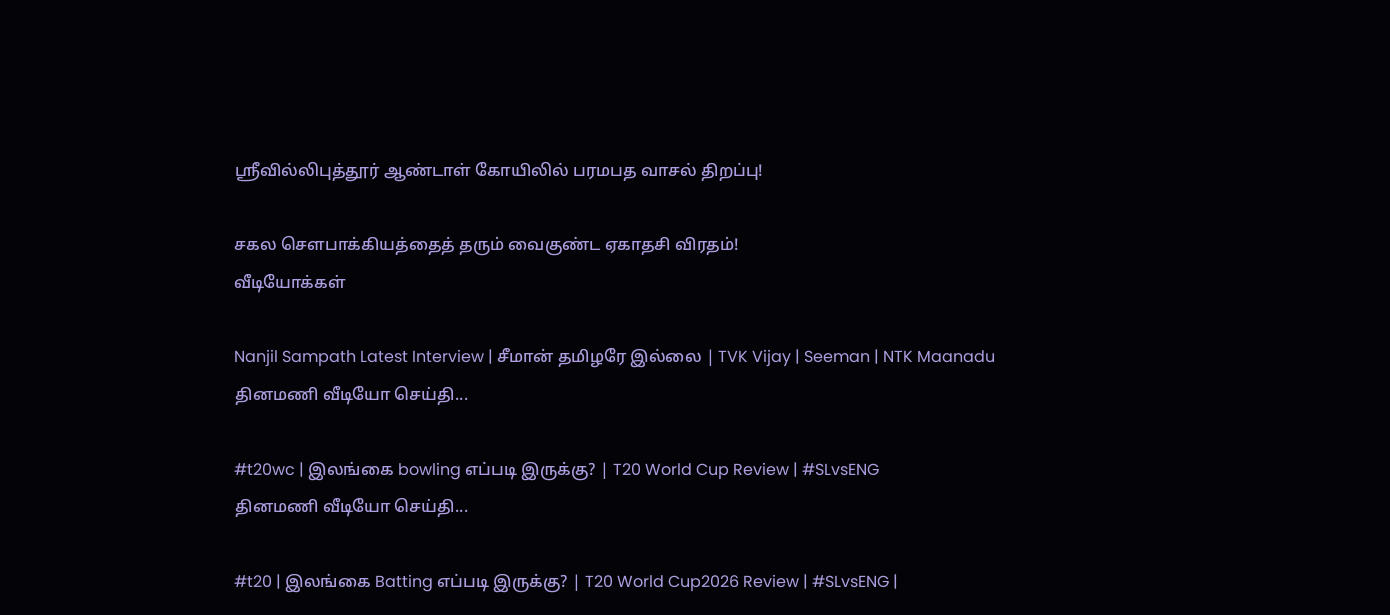ஶ்ரீவில்லிபுத்தூர் ஆண்டாள் கோயிலில் பரமபத வாசல் திறப்பு!

சகல சௌபாக்கியத்தைத் தரும் வைகுண்ட ஏகாதசி விரதம்!
வீடியோக்கள்

Nanjil Sampath Latest Interview | சீமான் தமிழரே இல்லை | TVK Vijay | Seeman | NTK Maanadu
தினமணி வீடியோ செய்தி...

#t20wc | இலங்கை bowling எப்படி இருக்கு? | T20 World Cup Review | #SLvsENG
தினமணி வீடியோ செய்தி...

#t20 | இலங்கை Batting எப்படி இருக்கு? | T20 World Cup2026 Review | #SLvsENG |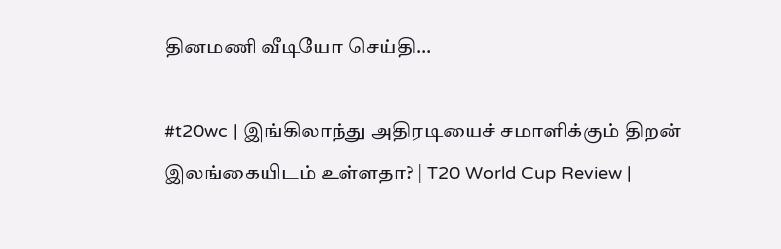தினமணி வீடியோ செய்தி...

#t20wc | இங்கிலாந்து அதிரடியைச் சமாளிக்கும் திறன் இலங்கையிடம் உள்ளதா? | T20 World Cup Review |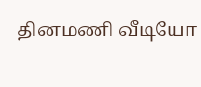தினமணி வீடியோ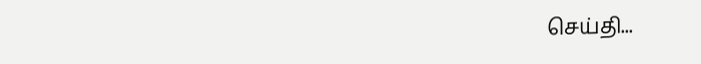செய்தி...